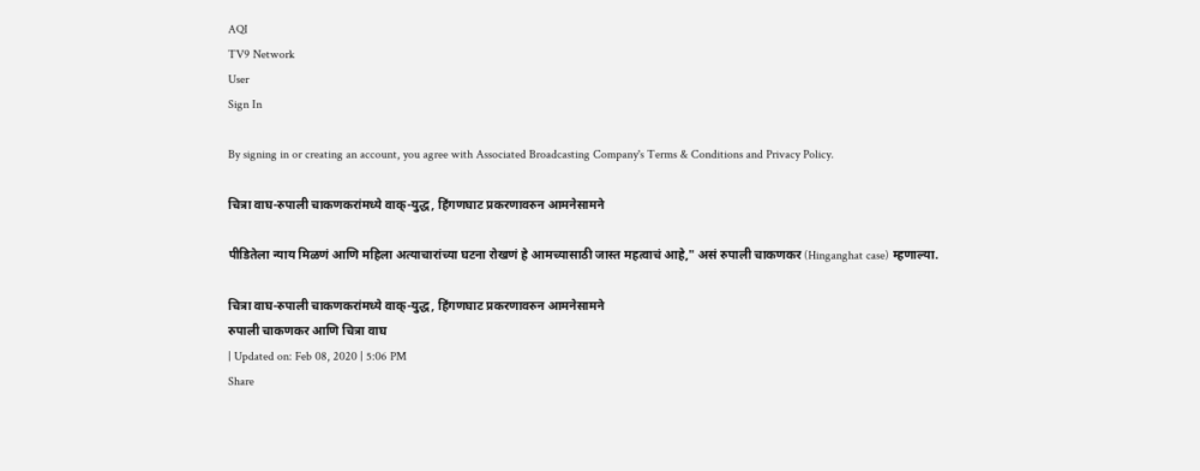AQI
TV9 Network
User
Sign In

By signing in or creating an account, you agree with Associated Broadcasting Company's Terms & Conditions and Privacy Policy.

चित्रा वाघ-रुपाली चाकणकरांमध्ये वाक्-युद्ध, हिंगणघाट प्रकरणावरुन आमनेसामने

पीडितेला न्याय मिळणं आणि महिला अत्याचारांच्या घटना रोखणं हे आमच्यासाठी जास्त महत्वाचं आहे," असं रुपाली चाकणकर (Hinganghat case) म्हणाल्या.

चित्रा वाघ-रुपाली चाकणकरांमध्ये वाक्-युद्ध, हिंगणघाट प्रकरणावरुन आमनेसामने
रुपाली चाकणकर आणि चित्रा वाघ
| Updated on: Feb 08, 2020 | 5:06 PM
Share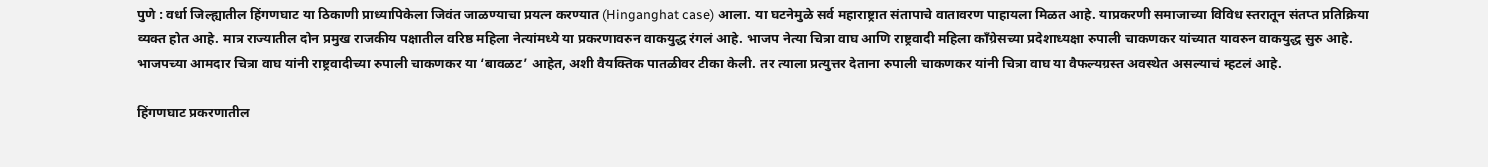पुणे : वर्धा जिल्ह्यातील हिंगणघाट या ठिकाणी प्राध्यापिकेला जिवंत जाळण्याचा प्रयत्न करण्यात (Hinganghat case) आला. या घटनेमुळे सर्व महाराष्ट्रात संतापाचे वातावरण पाहायला मिळत आहे. याप्रकरणी समाजाच्या विविध स्तरातून संतप्त प्रतिक्रिया व्यक्त होत आहे. मात्र राज्यातील दोन प्रमुख राजकीय पक्षातील वरिष्ठ महिला नेत्यांमध्ये या प्रकरणावरुन वाकयुद्ध रंगलं आहे. भाजप नेत्या चित्रा वाघ आणि राष्ट्रवादी महिला काँग्रेसच्या प्रदेशाध्यक्षा रुपाली चाकणकर यांच्यात यावरुन वाकयुद्ध सुरु आहे. भाजपच्या आमदार चित्रा वाघ यांनी राष्ट्रवादीच्या रुपाली चाकणकर या ‘बावळट’ आहेत, अशी वैयक्तिक पातळीवर टीका केली. तर त्याला प्रत्युत्तर देताना रुपाली चाकणकर यांनी चित्रा वाघ या वैफल्यग्रस्त अवस्थेत असल्याचं म्हटलं आहे.

हिंगणघाट प्रकरणातील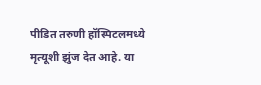पीडित तरुणी हॉस्पिटलमध्ये मृत्यूशी झुंज देत आहे. या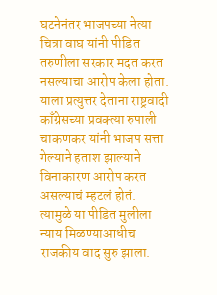घटनेनंतर भाजपच्या नेत्या चित्रा वाघ यांनी पीडित तरुणीला सरकार मदत करत नसल्याचा आरोप केला होता. याला प्रत्युत्तर देताना राष्ट्रवादी काँग्रेसच्या प्रवक्त्या रुपाली चाकणकर यांनी भाजप सत्ता गेल्याने हताश झाल्याने विनाकारण आरोप करत असल्याचं म्हटलं होतं. त्यामुळे या पीडित मुलीला न्याय मिळण्याआधीच राजकीय वाद सुरु झाला.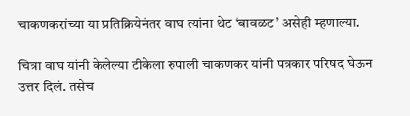चाकणकरांच्या या प्रतिक्रियेनंतर वाघ त्यांना थेट ‘बावळट’ असेही म्हणाल्या.

चित्रा वाघ यांनी केलेल्या टीकेला रुपाली चाकणकर यांनी पत्रकार परिषद घेऊन उत्तर दिलं. तसेच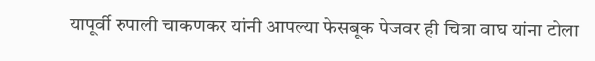यापूर्वी रुपाली चाकणकर यांनी आपल्या फेसबूक पेजवर ही चित्रा वाघ यांना टोला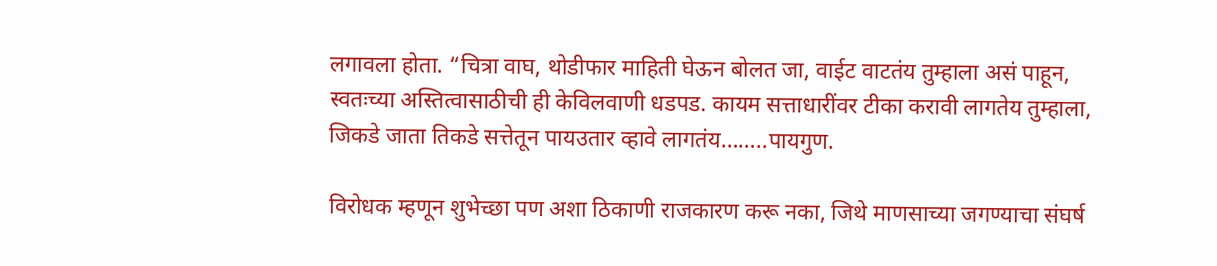लगावला होता. “चित्रा वाघ, थोडीफार माहिती घेऊन बोलत जा, वाईट वाटतंय तुम्हाला असं पाहून, स्वतःच्या अस्तित्वासाठीची ही केविलवाणी धडपड. कायम सत्ताधारींवर टीका करावी लागतेय तुम्हाला, जिकडे जाता तिकडे सत्तेतून पायउतार व्हावे लागतंय……..पायगुण.

विरोधक म्हणून शुभेच्छा पण अशा ठिकाणी राजकारण करू नका, जिथे माणसाच्या जगण्याचा संघर्ष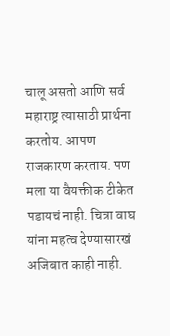चालू असतो आणि सर्व महाराष्ट्र त्यासाठी प्रार्थना करतोय. आपण राजकारण करताय. पण मला या वैयक्तीक टीकेत पडायचं नाही. चित्रा वाघ यांना महत्व देण्यासारखं अजिबात काही नाही.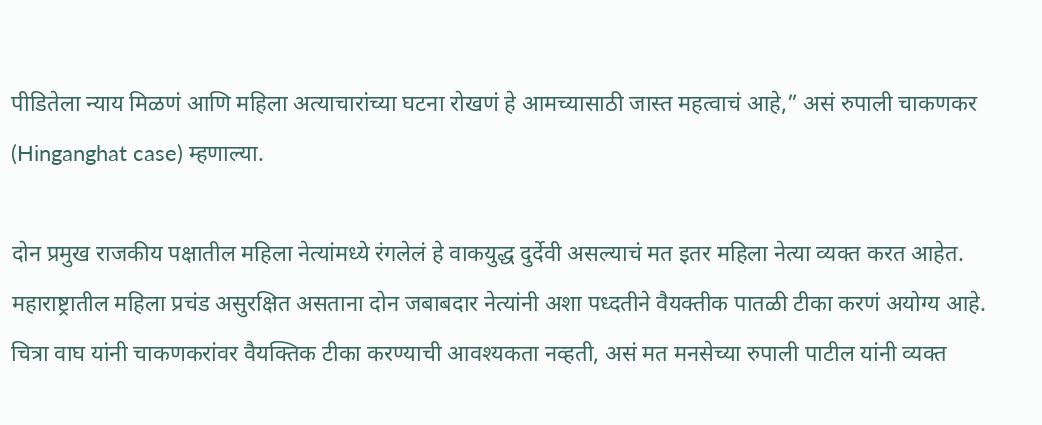पीडितेला न्याय मिळणं आणि महिला अत्याचारांच्या घटना रोखणं हे आमच्यासाठी जास्त महत्वाचं आहे,” असं रुपाली चाकणकर (Hinganghat case) म्हणाल्या.

दोन प्रमुख राजकीय पक्षातील महिला नेत्यांमध्ये रंगलेलं हे वाकयुद्ध दुर्देवी असल्याचं मत इतर महिला नेत्या व्यक्त करत आहेत. महाराष्ट्रातील महिला प्रचंड असुरक्षित असताना दोन जबाबदार नेत्यांनी अशा पध्दतीने वैयक्तीक पातळी टीका करणं अयोग्य आहे. चित्रा वाघ यांनी चाकणकरांवर वैयक्तिक टीका करण्याची आवश्यकता नव्हती, असं मत मनसेच्या रुपाली पाटील यांनी व्यक्त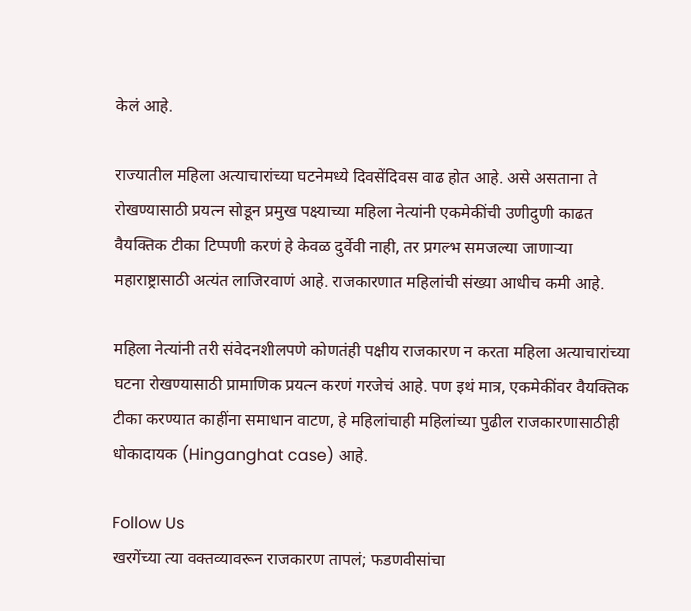केलं आहे.

राज्यातील महिला अत्याचारांच्या घटनेमध्ये दिवसेंदिवस वाढ होत आहे. असे असताना ते रोखण्यासाठी प्रयत्न सोडून प्रमुख पक्ष्याच्या महिला नेत्यांनी एकमेकींची उणीदुणी काढत वैयक्तिक टीका टिप्पणी करणं हे केवळ दुर्वेवी नाही, तर प्रगल्भ समजल्या जाणाऱ्या महाराष्ट्रासाठी अत्यंत लाजिरवाणं आहे. राजकारणात महिलांची संख्या आधीच कमी आहे.

महिला नेत्यांनी तरी संवेदनशीलपणे कोणतंही पक्षीय राजकारण न करता महिला अत्याचारांच्या घटना रोखण्यासाठी प्रामाणिक प्रयत्न करणं गरजेचं आहे. पण इथं मात्र, एकमेकींवर वैयक्तिक टीका करण्यात काहींना समाधान वाटण, हे महिलांचाही महिलांच्या पुढील राजकारणासाठीही धोकादायक (Hinganghat case) आहे.

Follow Us
खरगेंच्या त्या वक्तव्यावरून राजकारण तापलं; फडणवीसांचा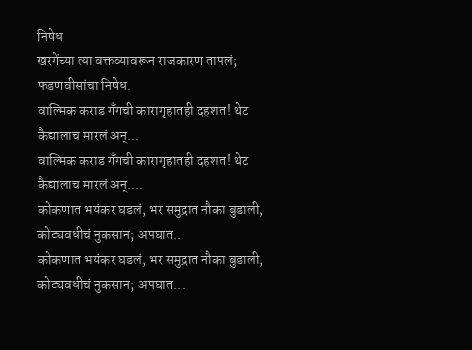निषेध
खरगेंच्या त्या वक्तव्यावरून राजकारण तापलं; फडणवीसांचा निषेध.
वाल्मिक कराड गँगची कारागृहातही दहशत! थेट कैद्यालाच मारलं अन्...
वाल्मिक कराड गँगची कारागृहातही दहशत! थेट कैद्यालाच मारलं अन्....
कोकणात भयंकर घडलं, भर समुद्रात नौका बुडाली, कोट्यवधीचं नुकसान; अपघात..
कोकणात भयंकर घडलं, भर समुद्रात नौका बुडाली, कोट्यवधीचं नुकसान; अपघात...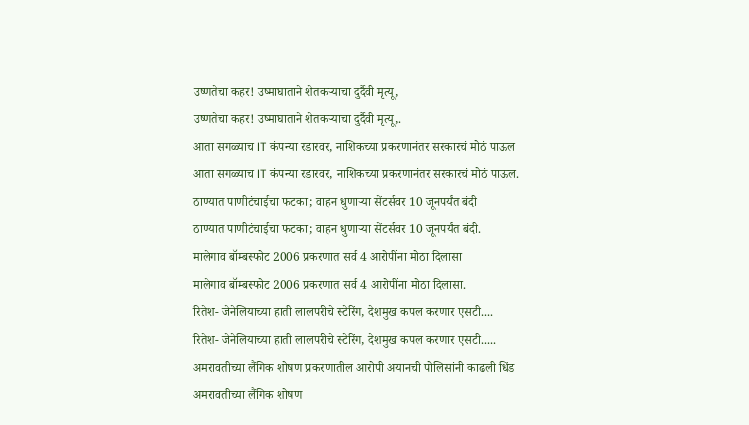उष्णतेचा कहर! उष्माघाताने शेतकऱ्याचा दुर्दैवी मृत्यू,
उष्णतेचा कहर! उष्माघाताने शेतकऱ्याचा दुर्दैवी मृत्यू,.
आता सगळ्याच IT कंपन्या रडारवर, नाशिकच्या प्रकरणानंतर सरकारचं मोठं पाऊल
आता सगळ्याच IT कंपन्या रडारवर, नाशिकच्या प्रकरणानंतर सरकारचं मोठं पाऊल.
ठाण्यात पाणीटंचाईचा फटका; वाहन धुणाऱ्या सेंटर्सवर 10 जूनपर्यंत बंदी
ठाण्यात पाणीटंचाईचा फटका; वाहन धुणाऱ्या सेंटर्सवर 10 जूनपर्यंत बंदी.
मालेगाव बॉम्बस्फोट 2006 प्रकरणात सर्व 4 आरोपींना मोठा दिलासा
मालेगाव बॉम्बस्फोट 2006 प्रकरणात सर्व 4 आरोपींना मोठा दिलासा.
रितेश- जेनेलियाच्या हाती लालपरीचे स्टेरिंग, देशमुख कपल करणार एसटी....
रितेश- जेनेलियाच्या हाती लालपरीचे स्टेरिंग, देशमुख कपल करणार एसटी.....
अमरावतीच्या लैंगिक शोषण प्रकरणातील आरोपी अयानची पोलिसांनी काढली धिंड
अमरावतीच्या लैंगिक शोषण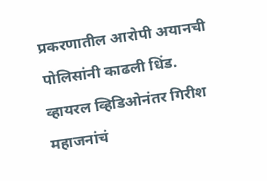प्रकरणातील आरोपी अयानची पोलिसांनी काढली धिंड.
व्हायरल व्हिडिओनंतर गिरीश महाजनांचं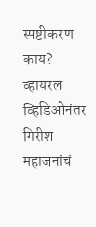स्पष्टीकरण काय?
व्हायरल व्हिडिओनंतर गिरीश महाजनांचं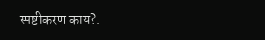स्पष्टीकरण काय?.